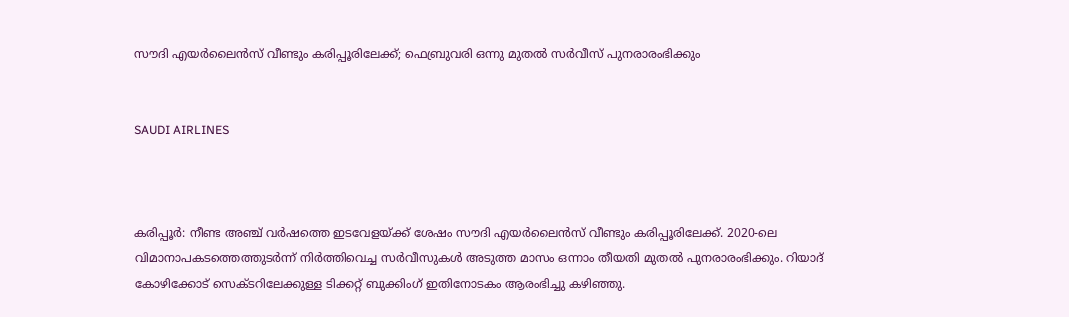സൗദി എയര്‍ലൈന്‍സ് വീണ്ടും കരിപ്പൂരിലേക്ക്; ഫെബ്രുവരി ഒന്നു മുതല്‍ സര്‍വീസ് പുനരാരംഭിക്കും


SAUDI AIRLINES



കരിപ്പൂര്‍: നീണ്ട അഞ്ച് വര്‍ഷത്തെ ഇടവേളയ്ക്ക് ശേഷം സൗദി എയര്‍ലൈന്‍സ് വീണ്ടും കരിപ്പൂരിലേക്ക്. 2020-ലെ വിമാനാപകടത്തെത്തുടര്‍ന്ന് നിര്‍ത്തിവെച്ച സര്‍വീസുകള്‍ അടുത്ത മാസം ഒന്നാം തീയതി മുതല്‍ പുനരാരംഭിക്കും. റിയാദ്  കോഴിക്കോട് സെക്ടറിലേക്കുള്ള ടിക്കറ്റ് ബുക്കിംഗ് ഇതിനോടകം ആരംഭിച്ചു കഴിഞ്ഞു.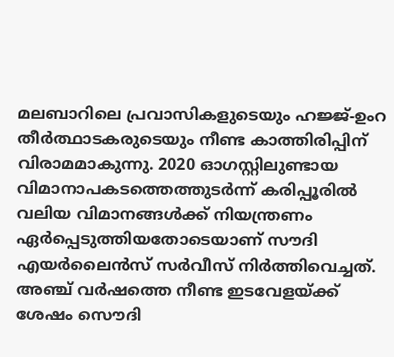മലബാറിലെ പ്രവാസികളുടെയും ഹജ്ജ്-ഉംറ തീര്‍ത്ഥാടകരുടെയും നീണ്ട കാത്തിരിപ്പിന് വിരാമമാകുന്നു. 2020 ഓഗസ്റ്റിലുണ്ടായ വിമാനാപകടത്തെത്തുടര്‍ന്ന് കരിപ്പൂരില്‍ വലിയ വിമാനങ്ങള്‍ക്ക് നിയന്ത്രണം ഏര്‍പ്പെടുത്തിയതോടെയാണ് സൗദി എയര്‍ലൈന്‍സ് സര്‍വീസ് നിര്‍ത്തിവെച്ചത്.
അഞ്ച് വര്‍ഷത്തെ നീണ്ട ഇടവേളയ്ക്ക് ശേഷം സൌദി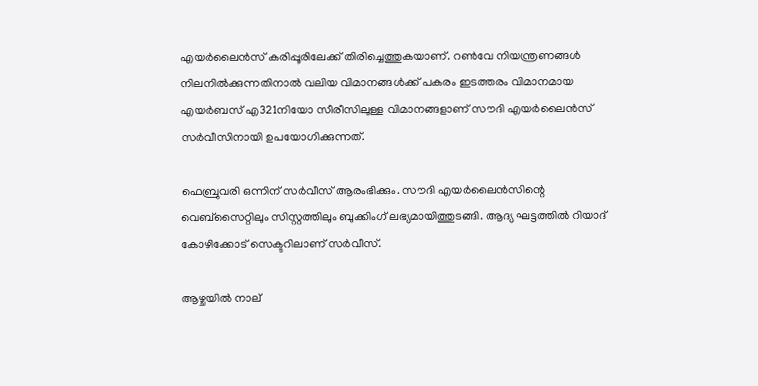എയര്‍ലൈന്‍സ് കരിപ്പൂരിലേക്ക് തിരിച്ചെത്തുകയാണ്. റണ്‍വേ നിയന്ത്രണങ്ങള്‍ നിലനില്‍ക്കുന്നതിനാല്‍ വലിയ വിമാനങ്ങള്‍ക്ക് പകരം ഇടത്തരം വിമാനമായ എയര്‍ബസ് എ321നിയോ സീരീസിലുള്ള വിമാനങ്ങളാണ് സൗദി എയര്‍ലൈന്‍സ് സര്‍വീസിനായി ഉപയോഗിക്കുന്നത്.

ഫെബ്രുവരി ഒന്നിന് സര്‍വീസ് ആരംഭിക്കും. സൗദി എയര്‍ലൈന്‍സിന്റെ വെബ്സൈറ്റിലും സിസ്റ്റത്തിലും ബുക്കിംഗ് ലഭ്യമായിത്തുടങ്ങി. ആദ്യ ഘട്ടത്തില്‍ റിയാദ്  കോഴിക്കോട് സെക്ടറിലാണ് സര്‍വീസ്.

ആഴ്ചയില്‍ നാല്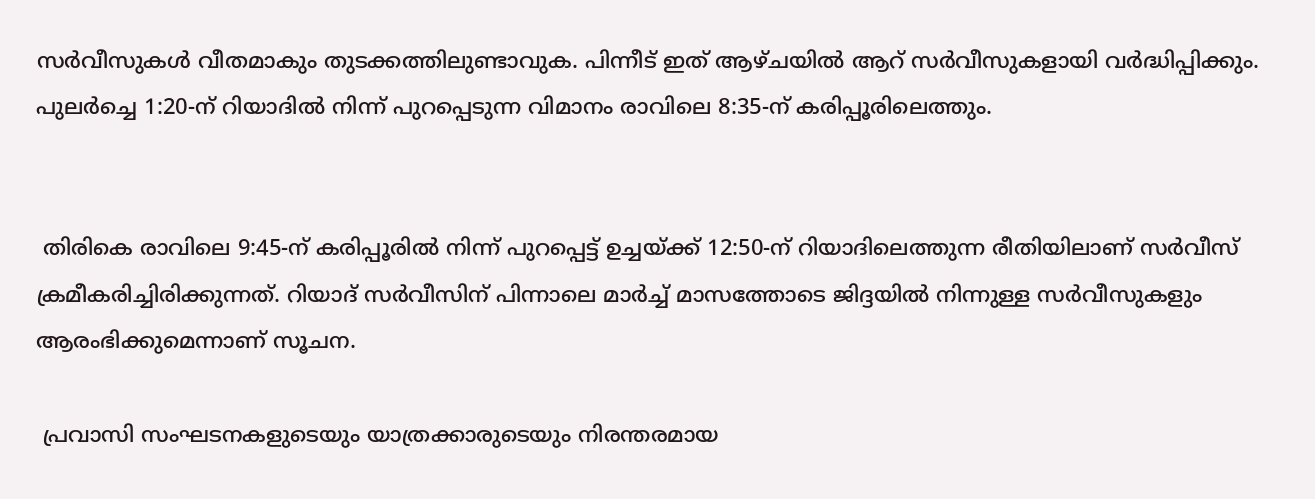സര്‍വീസുകള്‍ വീതമാകും തുടക്കത്തിലുണ്ടാവുക. പിന്നീട് ഇത് ആഴ്ചയില്‍ ആറ് സര്‍വീസുകളായി വര്‍ദ്ധിപ്പിക്കും. പുലര്‍ച്ചെ 1:20-ന് റിയാദില്‍ നിന്ന് പുറപ്പെടുന്ന വിമാനം രാവിലെ 8:35-ന് കരിപ്പൂരിലെത്തും.


 തിരികെ രാവിലെ 9:45-ന് കരിപ്പൂരില്‍ നിന്ന് പുറപ്പെട്ട് ഉച്ചയ്ക്ക് 12:50-ന് റിയാദിലെത്തുന്ന രീതിയിലാണ് സര്‍വീസ് ക്രമീകരിച്ചിരിക്കുന്നത്. റിയാദ് സര്‍വീസിന് പിന്നാലെ മാര്‍ച്ച് മാസത്തോടെ ജിദ്ദയില്‍ നിന്നുള്ള സര്‍വീസുകളും ആരംഭിക്കുമെന്നാണ് സൂചന.

 പ്രവാസി സംഘടനകളുടെയും യാത്രക്കാരുടെയും നിരന്തരമായ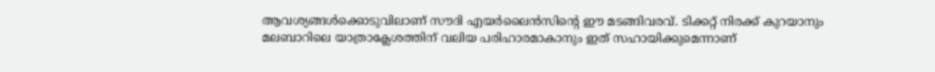ആവശ്യങ്ങള്‍ക്കൊടുവിലാണ് സൗദി എയര്‍ലൈന്‍സിന്റെ ഈ മടങ്ങിവരവ്. ടിക്കറ്റ് നിരക്ക് കുറയാനും മലബാറിലെ യാത്രാക്ലേശത്തിന് വലിയ പരിഹാരമാകാനും ഇത് സഹായിക്കുമെന്നാണ്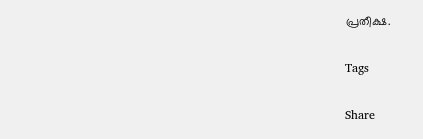പ്രതീക്ഷ.

Tags

Share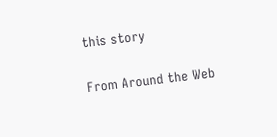this story

From Around the Web